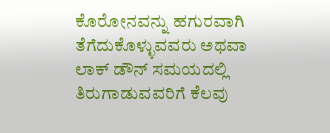ಕೊರೋನವನ್ನು ಹಗುರವಾಗಿ ತೆಗೆದುಕೊಳ್ಳುವವರು ಅಥವಾ ಲಾಕ್‌ ಡೌನ್‌ ಸಮಯದಲ್ಲಿ ತಿರುಗಾಡುವವರಿಗೆ ಕೆಲವು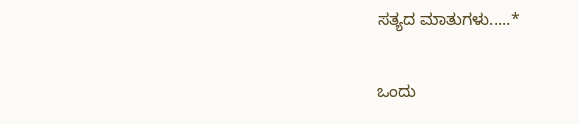ಸತ್ಯದ ಮಾತುಗಳು.....*

ಒಂದು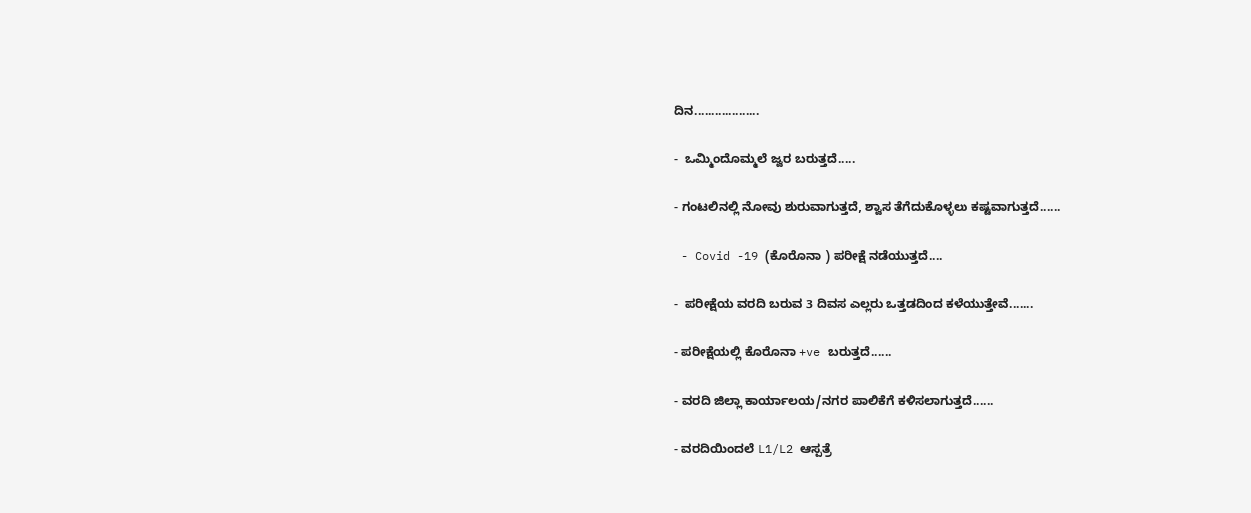ದಿನ...................

-  ಒಮ್ಮಿಂದೊಮ್ಮಲೆ‌ ಜ್ವರ ಬರುತ್ತದೆ.....

- ಗಂಟಲಿನಲ್ಲಿ‌ ನೋವು ಶುರುವಾಗುತ್ತದೆ, ಶ್ವಾಸ‌ ತೆಗೆದುಕೊಳ್ಳಲು ಕಷ್ಟವಾಗುತ್ತದೆ......

 - Covid -19 (ಕೊರೊನಾ ) ಪರೀಕ್ಷೆ ನಡೆಯುತ್ತದೆ....

-  ಪರೀಕ್ಷೆಯ ವರದಿ ಬರುವ 3 ದಿವಸ ಎಲ್ಲರು ಒತ್ತಡದಿಂದ ಕಳೆಯುತ್ತೇವೆ.......

- ಪರೀಕ್ಷೆಯಲ್ಲಿ‌ ಕೊರೊನಾ +ve ಬರುತ್ತದೆ......

- ವರದಿ ಜಿಲ್ಲಾ ಕಾರ್ಯಾಲಯ/ನಗರ ಪಾಲಿಕೆಗೆ ಕಳಿಸಲಾಗುತ್ತದೆ......

- ವರದಿಯಿಂದಲೆ L1/L2 ಆಸ್ಪತ್ರೆ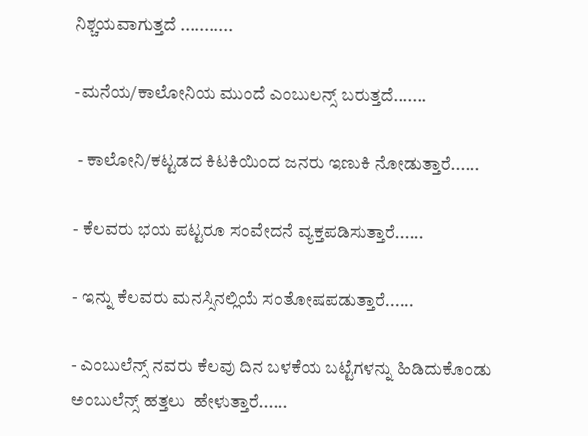ನಿಶ್ಚಯವಾಗುತ್ತದೆ ...........

-ಮನೆಯ/ಕಾಲೋನಿಯ ಮುಂದೆ ಎಂಬುಲನ್ಸ್ ಬರುತ್ತದೆ.......

 - ಕಾಲೋನಿ/ಕಟ್ಟಡದ ಕಿಟಕಿಯಿಂದ ಜನರು ಇಣುಕಿ ನೋಡುತ್ತಾರೆ......

- ಕೆಲವರು ಭಯ ಪಟ್ಟರೂ ಸಂವೇದನೆ ವ್ಯಕ್ತಪಡಿಸುತ್ತಾರೆ......

- ಇನ್ನು ಕೆಲವರು ಮನಸ್ಸಿನಲ್ಲಿಯೆ ಸಂತೋಷಪಡುತ್ತಾರೆ......

- ಎಂಬುಲೆನ್ಸ್ ನವರು ಕೆಲವು ದಿನ ಬಳಕೆಯ ಬಟ್ಟೆಗಳನ್ನು ಹಿಡಿದುಕೊಂಡು ಅಂಬುಲೆನ್ಸ್ ಹತ್ತಲು  ಹೇಳುತ್ತಾರೆ......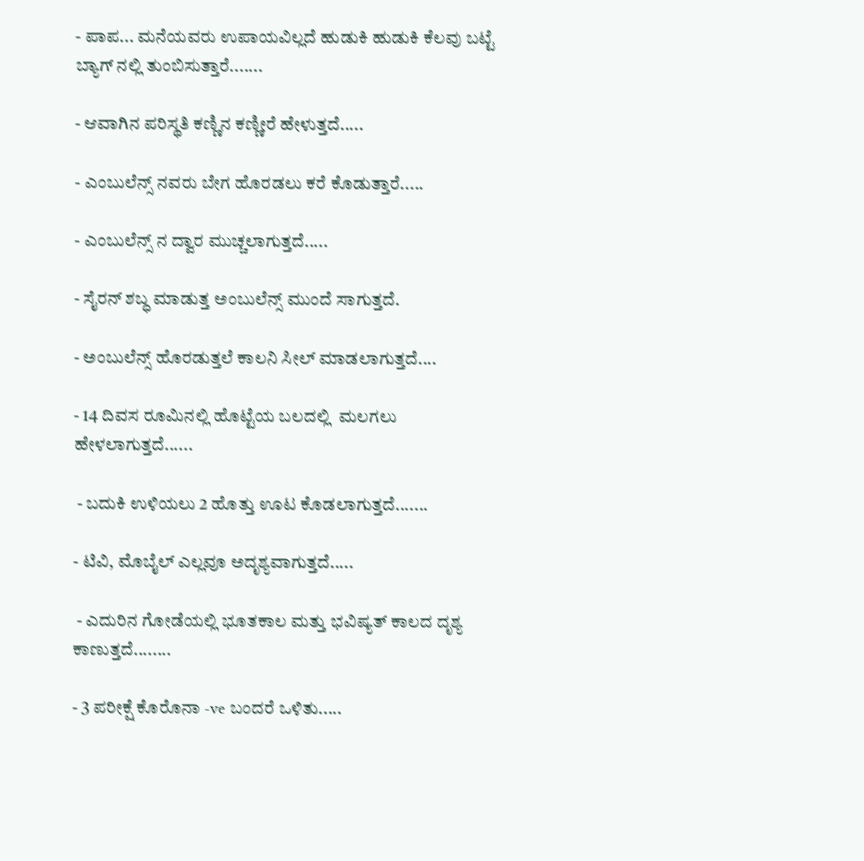- ಪಾಪ... ಮನೆಯವರು ಉಪಾಯವಿಲ್ಲದೆ ಹುಡುಕಿ ಹುಡುಕಿ ಕೆಲವು ಬಟ್ಟೆ  ಬ್ಯಾಗ್ ನಲ್ಲಿ ತುಂಬಿಸುತ್ತಾರೆ.......

- ಆವಾಗಿನ ಪರಿಸ್ಥತಿ‌ ಕಣ್ಣಿನ ಕಣ್ಣೀರೆ ಹೇಳುತ್ತದೆ.....

- ಎಂಬುಲೆನ್ಸ್ ನವರು ಬೇಗ ಹೊರಡಲು ಕರೆ ಕೊಡುತ್ತಾರೆ.....

- ಎಂಬುಲೆನ್ಸ್ ನ ದ್ವಾರ‌ ಮುಚ್ಚಲಾಗುತ್ತದೆ.....

- ಸೈರನ್ ಶಬ್ಧ ಮಾಡುತ್ತ ಅಂಬುಲೆನ್ಸ್ ಮುಂದೆ ಸಾಗುತ್ತದೆ.

- ಅಂಬುಲೆನ್ಸ್ ಹೊರಡುತ್ತಲೆ ಕಾಲನಿ ಸೀಲ್ ಮಾಡಲಾಗುತ್ತದೆ....

- 14 ದಿವಸ ರೂಮಿನಲ್ಲಿ ಹೊಟ್ಟೆಯ ಬಲದಲ್ಲಿ  ಮಲಗಲು ಹೇಳಲಾಗುತ್ತದೆ......

 - ಬದುಕಿ ಉಳಿಯಲು 2 ಹೊತ್ತು ಊಟ ಕೊಡಲಾಗುತ್ತದೆ.......

- ಟಿವಿ, ಮೊಬೈಲ್ ಎಲ್ಲವೂ ಅದೃಶ್ಯವಾಗುತ್ತದೆ.....

 - ಎದುರಿನ ಗೋಡೆಯಲ್ಲಿ ಭೂತಕಾಲ‌ ಮತ್ತು‌ ಭವಿಷ್ಯತ್ ಕಾಲದ ದೃಶ್ಯ ಕಾಣುತ್ತದೆ........

- 3 ಪರೀಕ್ಷೆ ಕೊರೊನಾ -ve ಬಂದರೆ‌ ಒಳಿತು.....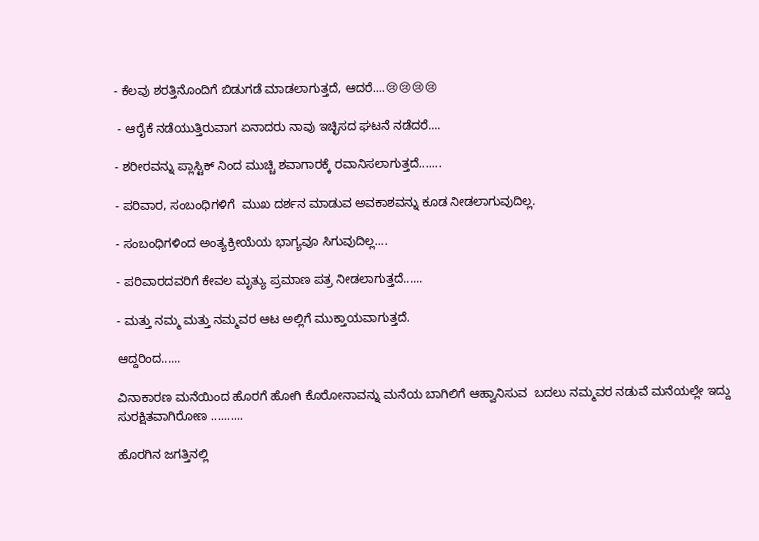- ಕೆಲವು ಶರತ್ತಿನೊಂದಿಗೆ ಬಿಡುಗಡೆ ಮಾಡಲಾಗುತ್ತದೆ, ಆದರೆ....😢😢😢😢

 - ಆರೈಕೆ ನಡೆಯುತ್ತಿರುವಾಗ ಏನಾದರು ನಾವು‌ ಇಚ್ಛಿಸದ ಘಟನೆ ನಡೆದರೆ....

- ಶರೀರವನ್ನು ಪ್ಲಾಸ್ಟಿಕ್ ನಿಂದ ಮುಚ್ಚಿ‌ ಶವಾಗಾರಕ್ಕೆ ರವಾನಿಸಲಾಗುತ್ತದೆ.......

- ಪರಿವಾರ, ಸಂಬಂಧಿಗಳಿಗೆ  ಮುಖ ದರ್ಶನ ಮಾಡುವ‌ ಅವಕಾಶವನ್ನು ಕೂಡ ನೀಡಲಾಗುವುದಿಲ್ಲ.

- ಸಂಬಂಧಿಗಳಿಂದ ಅಂತ್ಯಕ್ರೀಯೆಯ ಭಾಗ್ಯವೂ ಸಿಗುವುದಿಲ್ಲ....

- ಪರಿವಾರದವರಿಗೆ ಕೇವಲ ಮೃತ್ಯು ಪ್ರಮಾಣ ಪತ್ರ ನೀಡಲಾಗುತ್ತದೆ......

- ಮತ್ತು ನಮ್ಮ ಮತ್ತು ನಮ್ಮವರ ಆಟ‌ ಅಲ್ಲಿಗೆ ಮುಕ್ತಾಯವಾಗುತ್ತದೆ.

ಆದ್ದರಿಂದ......

ವಿನಾಕಾರಣ ಮನೆಯಿಂದ ಹೊರಗೆ ಹೋಗಿ‌ ಕೊರೋನಾವನ್ನು ಮನೆಯ ಬಾಗಿಲಿಗೆ ಆಹ್ವಾನಿಸುವ  ಬದಲು ನಮ್ಮವರ ನಡುವೆ ಮನೆಯಲ್ಲೇ ಇದ್ದು ಸುರಕ್ಷಿತವಾಗಿರೋಣ ..........

ಹೊರಗಿನ ಜಗತ್ತಿನಲ್ಲಿ‌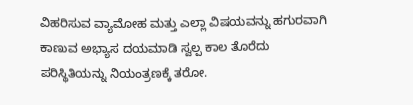ವಿಹರಿಸುವ‌ ವ್ಯಾಮೋಹ ಮತ್ತು ಎಲ್ಲಾ ವಿಷಯವನ್ನು ಹಗುರವಾಗಿ ಕಾಣುವ ಅಭ್ಯಾಸ ದಯಮಾಡಿ ಸ್ವಲ್ಪ ಕಾಲ ತೊರೆದು‌ ಪರಿಸ್ಥಿತಿಯನ್ನು ನಿಯಂತ್ರಣಕ್ಕೆ ತರೋ.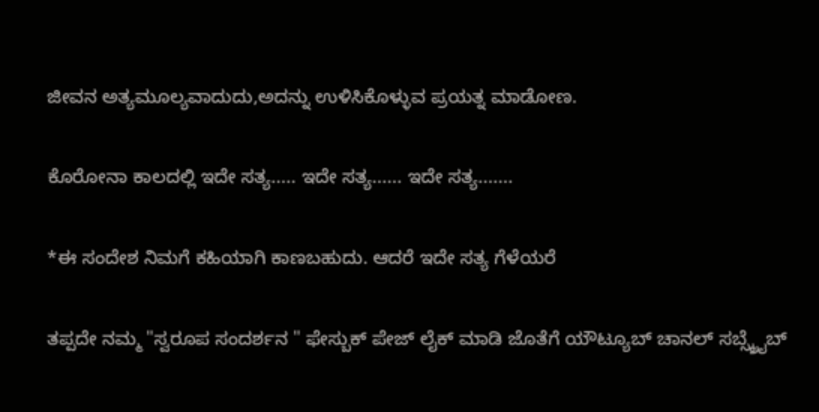ಜೀವನ‌ ಅತ್ಯಮೂಲ್ಯವಾದುದು,ಅದನ್ನು‌ ಉಳಿಸಿಕೊಳ್ಳುವ ಪ್ರಯತ್ನ ಮಾಡೋಣ.

ಕೊರೋನಾ‌ ಕಾಲದಲ್ಲಿ ಇದೇ‌ ಸತ್ಯ..... ಇದೇ ಸತ್ಯ...... ಇದೇ ಸತ್ಯ.......

*ಈ‌ ಸಂದೇಶ ನಿಮಗೆ ಕಹಿಯಾಗಿ‌ ಕಾಣಬಹುದು. ಆದರೆ‌ ಇದೇ‌ ಸತ್ಯ‌ ಗೆಳೆಯರೆ

ತಪ್ಪದೇ ನಮ್ಮ "ಸ್ವರೂಪ ಸಂದರ್ಶನ " ಫೇಸ್ಬುಕ್ ಪೇಜ್ ಲೈಕ್ ಮಾಡಿ ಜೊತೆಗೆ ಯೌಟ್ಯೂಬ್ ಚಾನಲ್ ಸಬ್ಸ್ಕ್ರೈಬ್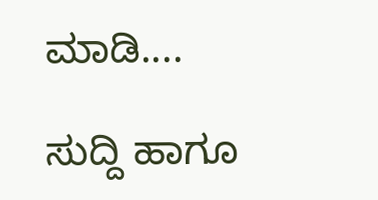ಮಾಡಿ....

ಸುದ್ದಿ ಹಾಗೂ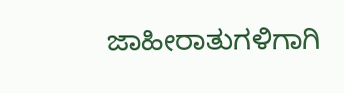ಜಾಹೀರಾತುಗಳಿಗಾಗಿ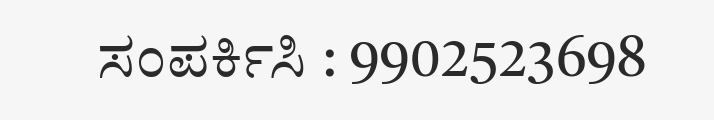ಸಂಪರ್ಕಿಸಿ : 9902523698